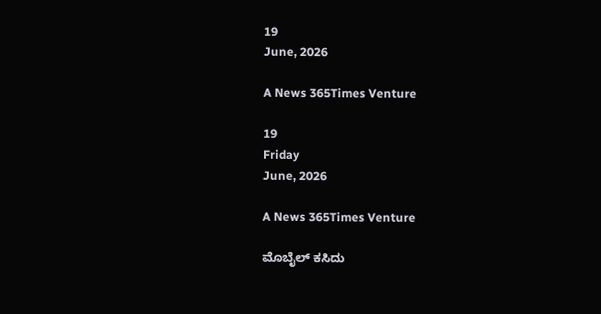19
June, 2026

A News 365Times Venture

19
Friday
June, 2026

A News 365Times Venture

ಮೊಬೈಲ್ ಕಸಿದು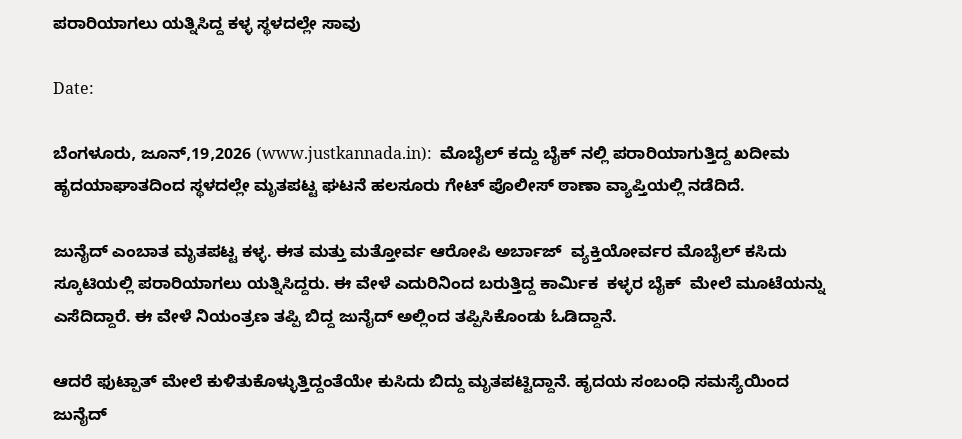ಪರಾರಿಯಾಗಲು ಯತ್ನಿಸಿದ್ದ ಕಳ್ಳ ಸ್ಥಳದಲ್ಲೇ ಸಾವು

Date:

ಬೆಂಗಳೂರು, ಜೂನ್,19,2026 (www.justkannada.in):  ಮೊಬೈಲ್ ಕದ್ದು ಬೈಕ್ ನಲ್ಲಿ ಪರಾರಿಯಾಗುತ್ತಿದ್ದ ಖದೀಮ ಹೃದಯಾಘಾತದಿಂದ ಸ್ಥಳದಲ್ಲೇ ಮೃತಪಟ್ಟ ಘಟನೆ ಹಲಸೂರು ಗೇಟ್ ಪೊಲೀಸ್ ಠಾಣಾ ವ್ಯಾಪ್ತಿಯಲ್ಲಿ ನಡೆದಿದೆ.

ಜುನೈದ್ ಎಂಬಾತ ಮೃತಪಟ್ಟ ಕಳ್ಳ. ಈತ ಮತ್ತು ಮತ್ತೋರ್ವ ಆರೋಪಿ ಅರ್ಬಾಜ್  ವ್ಯಕ್ತಿಯೋರ್ವರ ಮೊಬೈಲ್ ಕಸಿದು ಸ್ಕೂಟಿಯಲ್ಲಿ ಪರಾರಿಯಾಗಲು ಯತ್ನಿಸಿದ್ದರು. ಈ ವೇಳೆ ಎದುರಿನಿಂದ ಬರುತ್ತಿದ್ದ ಕಾರ್ಮಿಕ  ಕಳ್ಳರ ಬೈಕ್  ಮೇಲೆ ಮೂಟೆಯನ್ನು ಎಸೆದಿದ್ದಾರೆ. ಈ ವೇಳೆ ನಿಯಂತ್ರಣ ತಪ್ಪಿ ಬಿದ್ದ ಜುನೈದ್ ಅಲ್ಲಿಂದ ತಪ್ಪಿಸಿಕೊಂಡು ಓಡಿದ್ದಾನೆ.

ಆದರೆ ಫುಟ್ಪಾತ್ ಮೇಲೆ ಕುಳಿತುಕೊಳ್ಳುತ್ತಿದ್ದಂತೆಯೇ ಕುಸಿದು ಬಿದ್ದು ಮೃತಪಟ್ಟಿದ್ದಾನೆ. ಹೃದಯ ಸಂಬಂಧಿ ಸಮಸ್ಯೆಯಿಂದ ಜುನೈದ್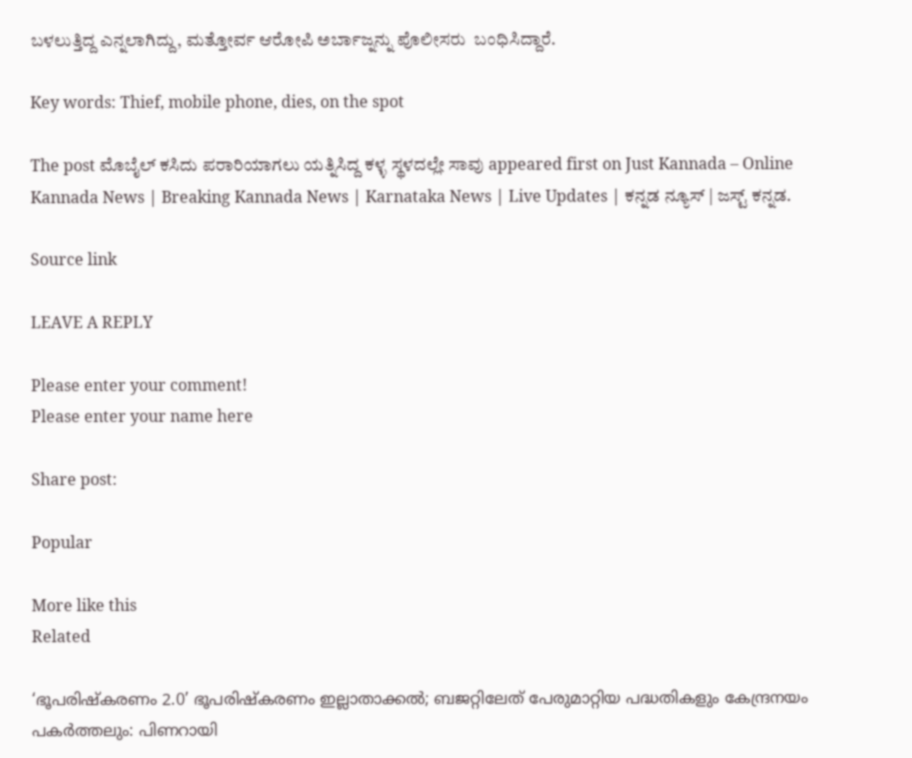ಬಳಲುತ್ತಿದ್ದ ಎನ್ನಲಾಗಿದ್ದು, ಮತ್ತೋರ್ವ ಆರೋಪಿ ಅರ್ಬಾಜ್ನನ್ನು ಪೊಲೀಸರು  ಬಂಧಿಸಿದ್ದಾರೆ.

Key words: Thief, mobile phone, dies, on the spot

The post ಮೊಬೈಲ್ ಕಸಿದು ಪರಾರಿಯಾಗಲು ಯತ್ನಿಸಿದ್ದ ಕಳ್ಳ ಸ್ಥಳದಲ್ಲೇ ಸಾವು appeared first on Just Kannada – Online Kannada News | Breaking Kannada News | Karnataka News | Live Updates | ಕನ್ನಡ ನ್ಯೂಸ್ | ಜಸ್ಟ್ ಕನ್ನಡ.

Source link

LEAVE A REPLY

Please enter your comment!
Please enter your name here

Share post:

Popular

More like this
Related

‘ഭൂപരിഷ്‌കരണം 2.0’ ഭൂപരിഷ്‌കരണം ഇല്ലാതാക്കല്‍; ബജറ്റിലേത് പേരുമാറ്റിയ പദ്ധതികളും കേന്ദ്രനയം പകര്‍ത്തലും: പിണറായി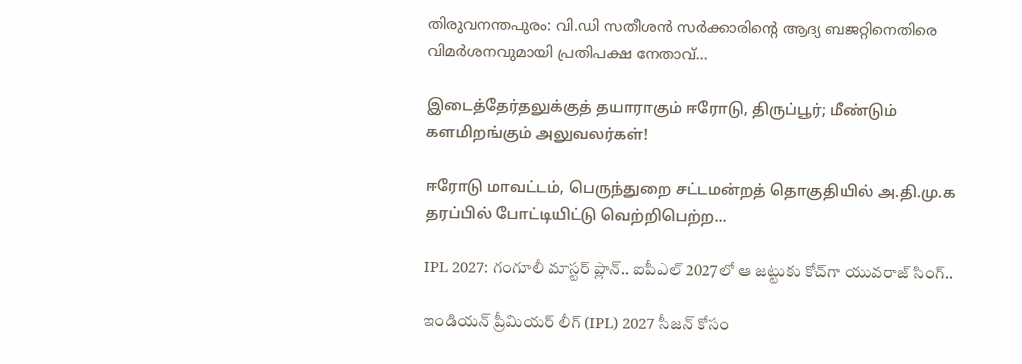തിരുവനന്തപുരം: വി.ഡി സതീശന്‍ സര്‍ക്കാരിന്റെ ആദ്യ ബജറ്റിനെതിരെ വിമര്‍ശനവുമായി പ്രതിപക്ഷ നേതാവ്...

இடைத்தேர்தலுக்குத் தயாராகும் ஈரோடு, திருப்பூர்; மீண்டும் களமிறங்கும் அலுவலர்கள்!

ஈரோடு மாவட்டம், பெருந்துறை சட்டமன்றத் தொகுதியில் அ.தி.மு.க தரப்பில் போட்டியிட்டு வெற்றிபெற்ற...

IPL 2027: గంగూలీ మాస్టర్ ప్లాన్.. ఐపీఎల్ 2027లో ఆ జట్టుకు కోచ్‌గా యువరాజ్ సింగ్..

ఇండియన్ ప్రీమియర్ లీగ్ (IPL) 2027 సీజన్ కోసం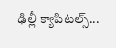ఢిల్లీ క్యాపిటల్స్...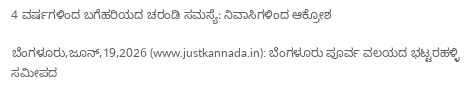4 ವರ್ಷಗಳಿಂದ ಬಗೆಹರಿಯದ ಚರಂಡಿ ಸಮಸ್ಯೆ: ನಿವಾಸಿಗಳಿಂದ ಆಕ್ರೋಶ

ಬೆಂಗಳೂರು,ಜೂನ್,19,2026 (www.justkannada.in): ಬೆಂಗಳೂರು ಪೂರ್ವ ವಲಯದ ಭಟ್ಟರಹಳ್ಳಿ ಸಮೀಪದ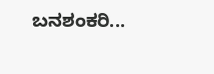ಬನಶಂಕರಿ...